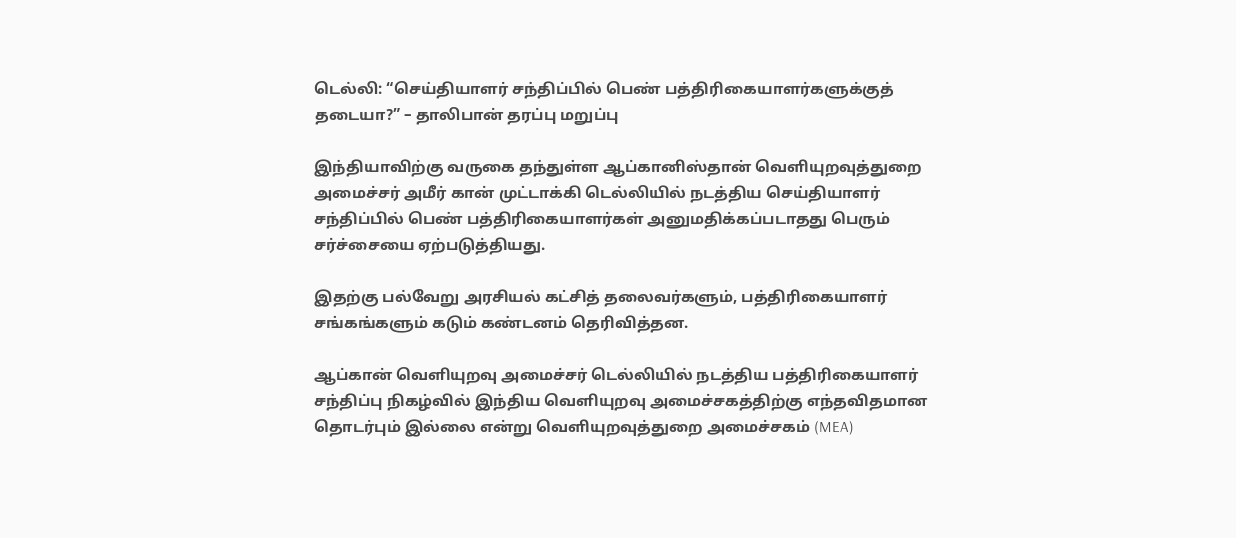டெல்லி: “செய்தியாளர் சந்திப்பில் பெண் பத்திரிகையாளர்களுக்குத் தடையா?” – தாலிபான் தரப்பு மறுப்பு

இந்தியாவிற்கு வருகை தந்துள்ள ஆப்கானிஸ்தான் வெளியுறவுத்துறை அமைச்சர் அமீர் கான் முட்டாக்கி டெல்லியில் நடத்திய செய்தியாளர் சந்திப்பில் பெண் பத்திரிகையாளர்கள் அனுமதிக்கப்படாதது பெரும் சர்ச்சையை ஏற்படுத்தியது.

இதற்கு பல்வேறு அரசியல் கட்சித் தலைவர்களும், பத்திரிகையாளர் சங்கங்களும் கடும் கண்டனம் தெரிவித்தன.

ஆப்கான் வெளியுறவு அமைச்சர் டெல்லியில் நடத்திய பத்திரிகையாளர் சந்திப்பு நிகழ்வில் இந்திய வெளியுறவு அமைச்சகத்திற்கு எந்தவிதமான தொடர்பும் இல்லை என்று வெளியுறவுத்துறை அமைச்சகம் (MEA)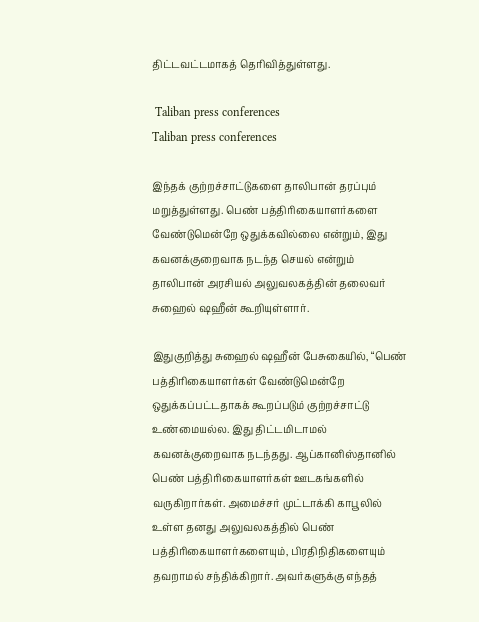திட்டவட்டமாகத் தெரிவித்துள்ளது.

 Taliban press conferences
Taliban press conferences

இந்தக் குற்றச்சாட்டுகளை தாலிபான் தரப்பும் மறுத்துள்ளது. பெண் பத்திரிகையாளர்களை வேண்டுமென்றே ஒதுக்கவில்லை என்றும், இது கவனக்குறைவாக நடந்த செயல் என்றும் தாலிபான் அரசியல் அலுவலகத்தின் தலைவர் சுஹைல் ஷஹீன் கூறியுள்ளார்.

இதுகுறித்து சுஹைல் ஷஹீன் பேசுகையில், “பெண் பத்திரிகையாளர்கள் வேண்டுமென்றே ஒதுக்கப்பட்டதாகக் கூறப்படும் குற்றச்சாட்டு உண்மையல்ல. இது திட்டமிடாமல் கவனக்குறைவாக நடந்தது. ஆப்கானிஸ்தானில் பெண் பத்திரிகையாளர்கள் ஊடகங்களில் வருகிறார்கள். அமைச்சர் முட்டாக்கி காபூலில் உள்ள தனது அலுவலகத்தில் பெண் பத்திரிகையாளர்களையும், பிரதிநிதிகளையும் தவறாமல் சந்திக்கிறார். அவர்களுக்கு எந்தத்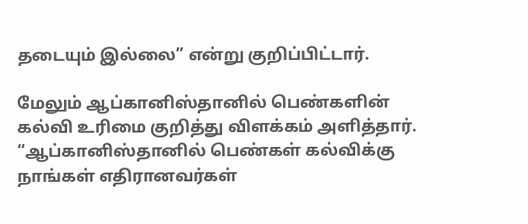தடையும் இல்லை” என்று குறிப்பிட்டார்.

மேலும் ஆப்கானிஸ்தானில் பெண்களின் கல்வி உரிமை குறித்து விளக்கம் அளித்தார். “ஆப்கானிஸ்தானில் பெண்கள் கல்விக்கு நாங்கள் எதிரானவர்கள்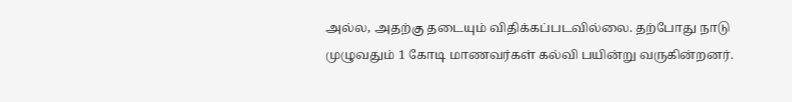அல்ல, அதற்கு தடையும் விதிக்கப்படவில்லை. தற்போது நாடு முழுவதும் 1 கோடி மாணவர்கள் கல்வி பயின்று வருகின்றனர்.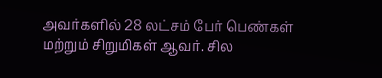அவர்களில் 28 லட்சம் பேர் பெண்கள் மற்றும் சிறுமிகள் ஆவர். சில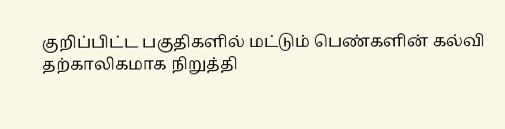குறிப்பிட்ட பகுதிகளில் மட்டும் பெண்களின் கல்வி தற்காலிகமாக நிறுத்தி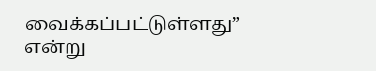வைக்கப்பட்டுள்ளது” என்று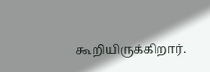கூறியிருக்கிறார்.